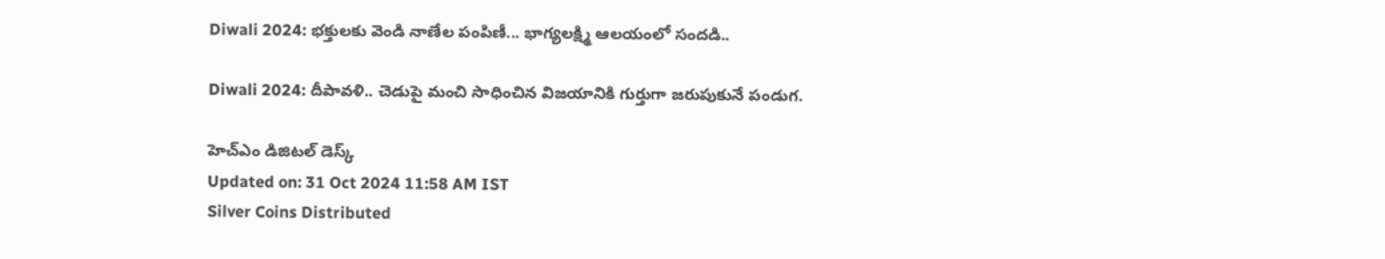Diwali 2024: భక్తులకు వెండి నాణేల పంపిణీ... భాగ్యలక్ష్మి ఆలయంలో సందడి..

Diwali 2024: దీపావళి.. చెడుపై మంచి సాధించిన విజయానికి గుర్తుగా జరుపుకునే పండుగ.

హెచ్ఎం డిజిటల్ డెస్క్
Updated on: 31 Oct 2024 11:58 AM IST
Silver Coins Distributed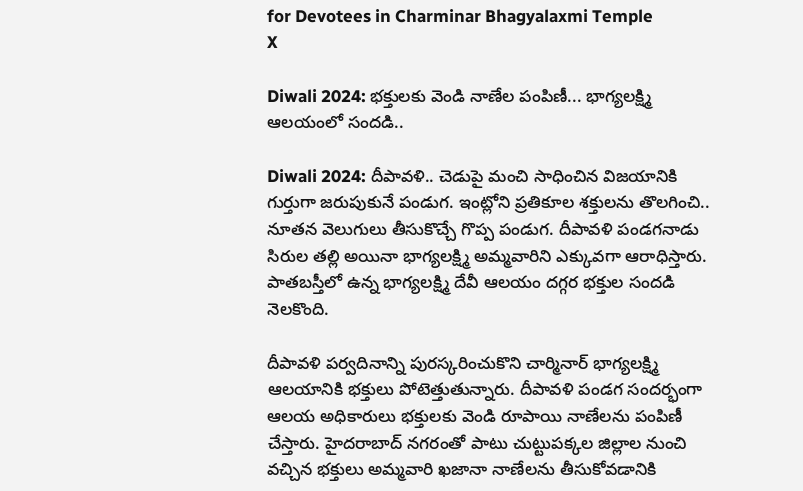for Devotees in Charminar Bhagyalaxmi Temple
X

Diwali 2024: భక్తులకు వెండి నాణేల పంపిణీ... భాగ్యలక్ష్మి ఆలయంలో సందడి..

Diwali 2024: దీపావళి.. చెడుపై మంచి సాధించిన విజయానికి గుర్తుగా జరుపుకునే పండుగ. ఇంట్లోని ప్రతికూల శక్తులను తొలగించి.. నూతన వెలుగులు తీసుకొచ్చే గొప్ప పండుగ. దీపావళి పండగనాడు సిరుల తల్లి అయినా భాగ్యలక్ష్మి అమ్మవారిని ఎక్కువగా ఆరాధిస్తారు. పాతబస్తీలో ఉన్న భాగ్యలక్ష్మి దేవీ ఆలయం దగ్గర భక్తుల సందడి నెలకొంది.

దీపావళి పర్వదినాన్ని పురస్కరించుకొని చార్మినార్ భాగ్యలక్ష్మి ఆలయానికి భక్తులు పోటెత్తుతున్నారు. దీపావళి పండగ సందర్భంగా ఆలయ అధికారులు భక్తులకు వెండి రూపాయి నాణేలను పంపిణీ చేస్తారు. హైదరాబాద్ నగరంతో పాటు చుట్టుపక్కల జిల్లాల నుంచి వచ్చిన భక్తులు అమ్మవారి ఖజానా నాణేలను తీసుకోవడానికి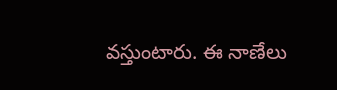వస్తుంటారు. ఈ నాణేలు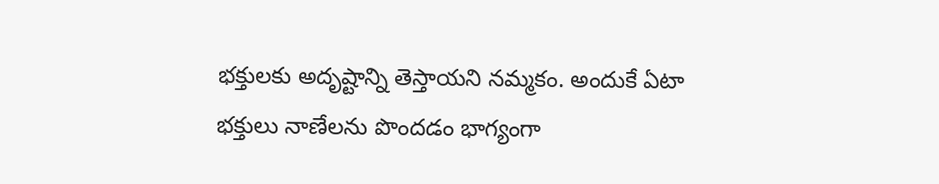భక్తులకు అదృష్టాన్ని తెస్తాయని నమ్మకం. అందుకే ఏటా భక్తులు నాణేలను పొందడం భాగ్యంగా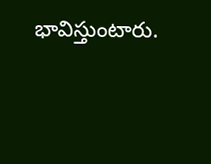భావిస్తుంటారు.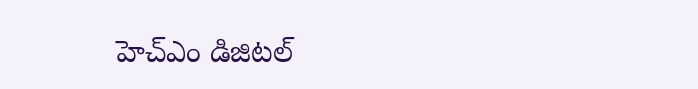హెచ్ఎం డిజిటల్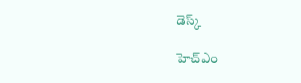డెస్క్

హెచ్ఎం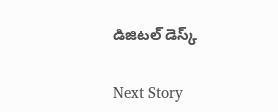డిజిటల్ డెస్క్

Next Story